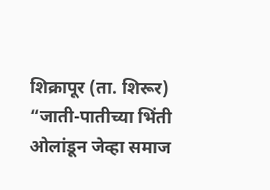शिक्रापूर (ता. शिरूर) “जाती-पातीच्या भिंती ओलांडून जेव्हा समाज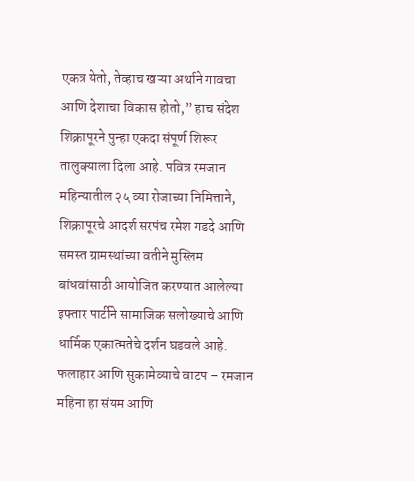एकत्र येतो, तेव्हाच खऱ्या अर्थाने गावचा आणि देशाचा विकास होतो,” हाच संदेश शिक्रापूरने पुन्हा एकदा संपूर्ण शिरूर तालुक्याला दिला आहे. पवित्र रमजान महिन्यातील २५ व्या रोजाच्या निमित्ताने, शिक्रापूरचे आदर्श सरपंच रमेश गडदे आणि समस्त ग्रामस्थांच्या वतीने मुस्लिम बांधवांसाठी आयोजित करण्यात आलेल्या इफ्तार पार्टीने सामाजिक सलोख्याचे आणि धार्मिक एकात्मतेचे दर्शन घडवले आहे.
फलाहार आणि सुकामेव्याचे वाटप – रमजान महिना हा संयम आणि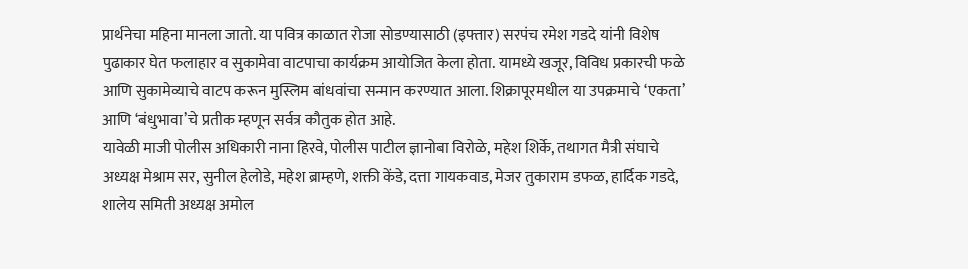प्रार्थनेचा महिना मानला जातो. या पवित्र काळात रोजा सोडण्यासाठी (इफ्तार) सरपंच रमेश गडदे यांनी विशेष पुढाकार घेत फलाहार व सुकामेवा वाटपाचा कार्यक्रम आयोजित केला होता. यामध्ये खजूर, विविध प्रकारची फळे आणि सुकामेव्याचे वाटप करून मुस्लिम बांधवांचा सन्मान करण्यात आला. शिक्रापूरमधील या उपक्रमाचे ‘एकता’ आणि ‘बंधुभावा’चे प्रतीक म्हणून सर्वत्र कौतुक होत आहे.
यावेळी माजी पोलीस अधिकारी नाना हिरवे, पोलीस पाटील ज्ञानोबा विरोळे, महेश शिर्के, तथागत मैत्री संघाचे अध्यक्ष मेश्राम सर, सुनील हेलोडे, महेश ब्राम्हणे, शक्ती केंडे, दत्ता गायकवाड, मेजर तुकाराम डफळ, हार्दिक गडदे, शालेय समिती अध्यक्ष अमोल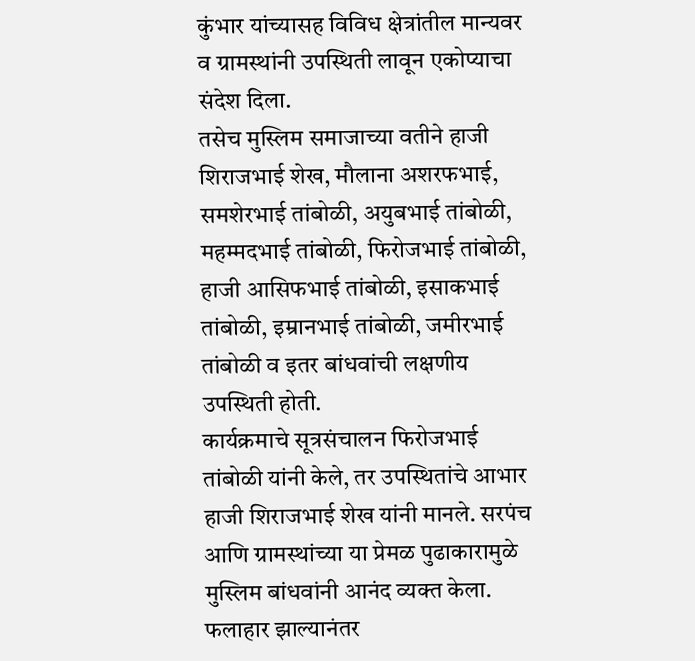कुंभार यांच्यासह विविध क्षेत्रांतील मान्यवर व ग्रामस्थांनी उपस्थिती लावून एकोप्याचा संदेश दिला.
तसेच मुस्लिम समाजाच्या वतीने हाजी शिराजभाई शेख, मौलाना अशरफभाई, समशेरभाई तांबोळी, अयुबभाई तांबोळी, महम्मदभाई तांबोळी, फिरोजभाई तांबोळी, हाजी आसिफभाई तांबोळी, इसाकभाई तांबोळी, इम्रानभाई तांबोळी, जमीरभाई तांबोळी व इतर बांधवांची लक्षणीय उपस्थिती होती.
कार्यक्रमाचे सूत्रसंचालन फिरोजभाई तांबोळी यांनी केले, तर उपस्थितांचे आभार हाजी शिराजभाई शेख यांनी मानले. सरपंच आणि ग्रामस्थांच्या या प्रेमळ पुढाकारामुळे मुस्लिम बांधवांनी आनंद व्यक्त केला. फलाहार झाल्यानंतर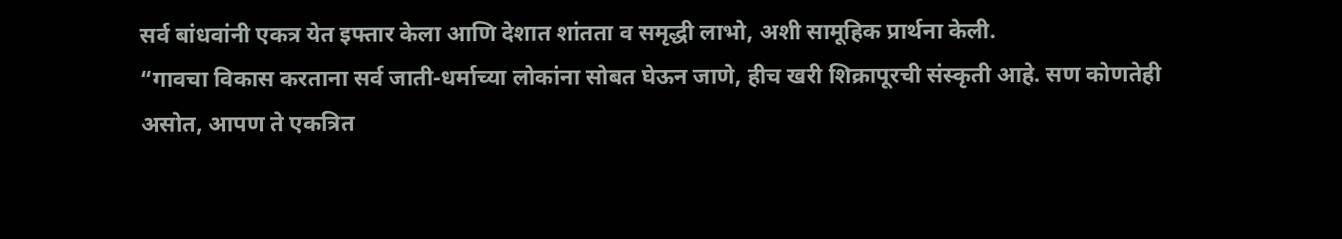सर्व बांधवांनी एकत्र येत इफ्तार केला आणि देशात शांतता व समृद्धी लाभो, अशी सामूहिक प्रार्थना केली.
“गावचा विकास करताना सर्व जाती-धर्माच्या लोकांना सोबत घेऊन जाणे, हीच खरी शिक्रापूरची संस्कृती आहे. सण कोणतेही असोत, आपण ते एकत्रित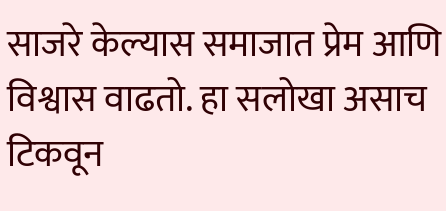साजरे केल्यास समाजात प्रेम आणि विश्वास वाढतो. हा सलोखा असाच टिकवून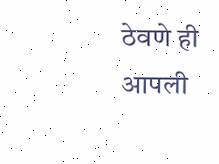ठेवणे ही आपली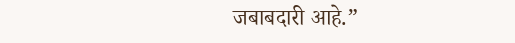जबाबदारी आहे.”